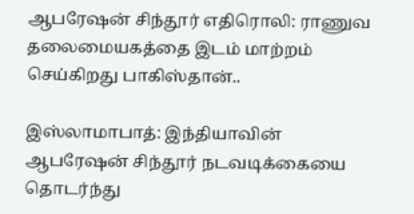ஆபரேஷன் சிந்தூர் எதிரொலி: ராணுவ தலைமையகத்தை இடம் மாற்றம் செய்கிறது பாகிஸ்தான்..

இஸ்லாமாபாத்: இந்தியாவின் ஆபரேஷன் சிந்தூர் நடவடிக்கையை தொடர்ந்து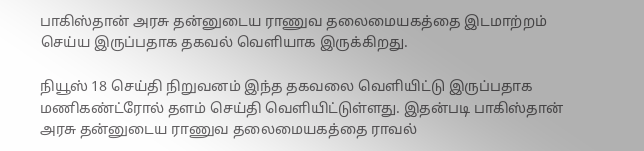பாகிஸ்தான் அரசு தன்னுடைய ராணுவ தலைமையகத்தை இடமாற்றம் செய்ய இருப்பதாக தகவல் வெளியாக இருக்கிறது.

நியூஸ் 18 செய்தி நிறுவனம் இந்த தகவலை வெளியிட்டு இருப்பதாக மணிகண்ட்ரோல் தளம் செய்தி வெளியிட்டுள்ளது. இதன்படி பாகிஸ்தான் அரசு தன்னுடைய ராணுவ தலைமையகத்தை ராவல்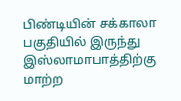பிண்டியின் சக்காலா பகுதியில் இருந்து இஸ்லாமாபாத்திற்கு மாற்ற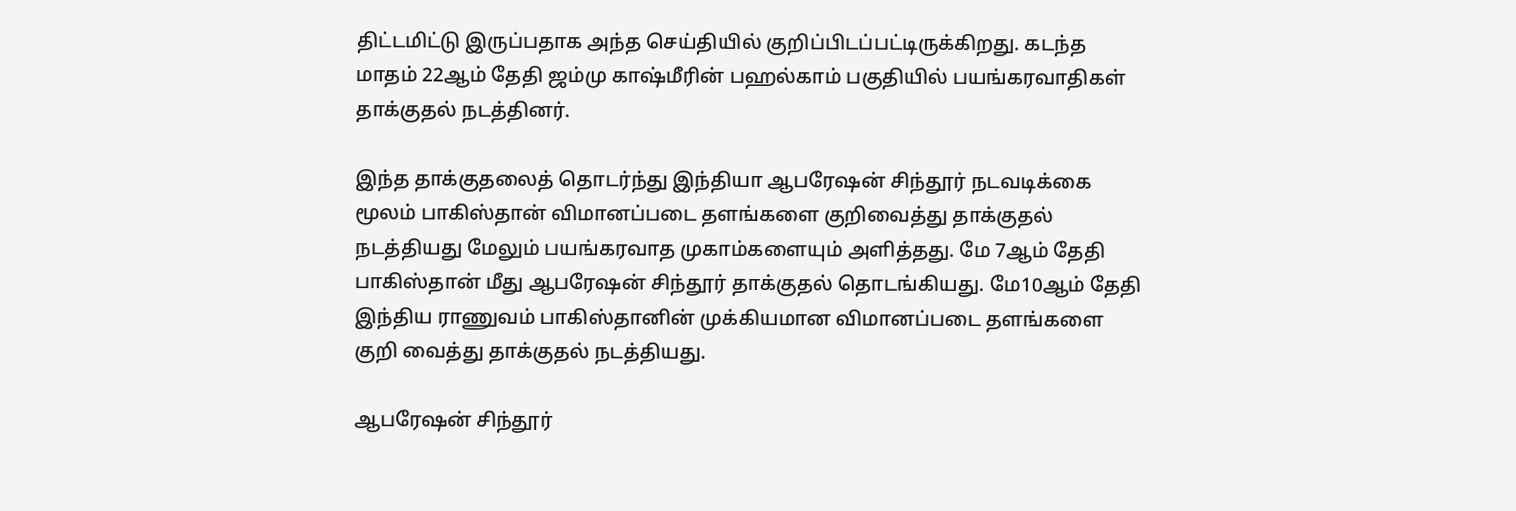திட்டமிட்டு இருப்பதாக அந்த செய்தியில் குறிப்பிடப்பட்டிருக்கிறது. கடந்த மாதம் 22ஆம் தேதி ஜம்மு காஷ்மீரின் பஹல்காம் பகுதியில் பயங்கரவாதிகள் தாக்குதல் நடத்தினர்.

இந்த தாக்குதலைத் தொடர்ந்து இந்தியா ஆபரேஷன் சிந்தூர் நடவடிக்கை மூலம் பாகிஸ்தான் விமானப்படை தளங்களை குறிவைத்து தாக்குதல் நடத்தியது மேலும் பயங்கரவாத முகாம்களையும் அளித்தது. மே 7ஆம் தேதி பாகிஸ்தான் மீது ஆபரேஷன் சிந்தூர் தாக்குதல் தொடங்கியது. மே10ஆம் தேதி இந்திய ராணுவம் பாகிஸ்தானின் முக்கியமான விமானப்படை தளங்களை குறி வைத்து தாக்குதல் நடத்தியது.

ஆபரேஷன் சிந்தூர்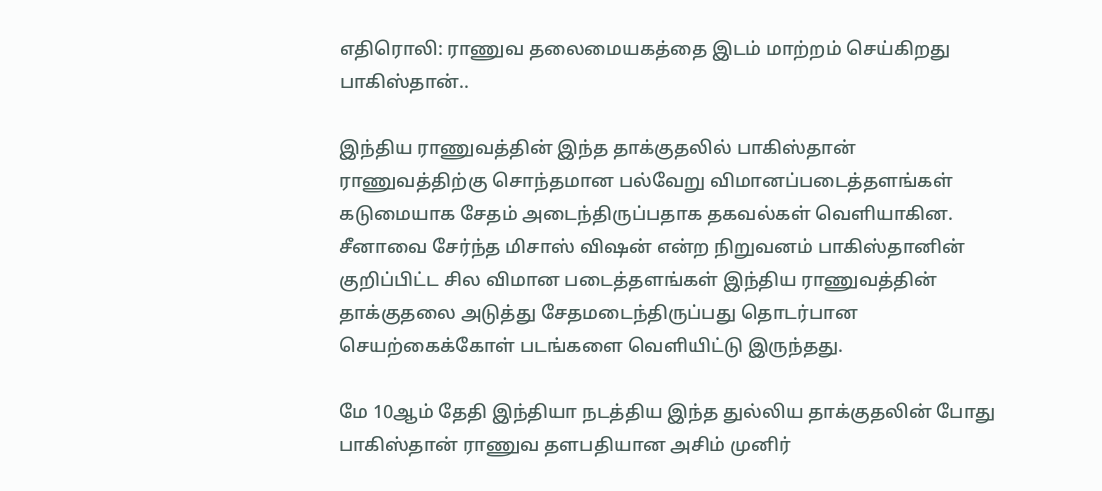எதிரொலி: ராணுவ தலைமையகத்தை இடம் மாற்றம் செய்கிறது பாகிஸ்தான்..

இந்திய ராணுவத்தின் இந்த தாக்குதலில் பாகிஸ்தான் ராணுவத்திற்கு சொந்தமான பல்வேறு விமானப்படைத்தளங்கள் கடுமையாக சேதம் அடைந்திருப்பதாக தகவல்கள் வெளியாகின. சீனாவை சேர்ந்த மிசாஸ் விஷன் என்ற நிறுவனம் பாகிஸ்தானின் குறிப்பிட்ட சில விமான படைத்தளங்கள் இந்திய ராணுவத்தின் தாக்குதலை அடுத்து சேதமடைந்திருப்பது தொடர்பான செயற்கைக்கோள் படங்களை வெளியிட்டு இருந்தது.

மே 10ஆம் தேதி இந்தியா நடத்திய இந்த துல்லிய தாக்குதலின் போது பாகிஸ்தான் ராணுவ தளபதியான அசிம் முனிர்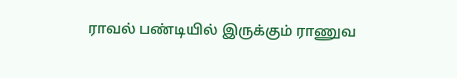ராவல் பண்டியில் இருக்கும் ராணுவ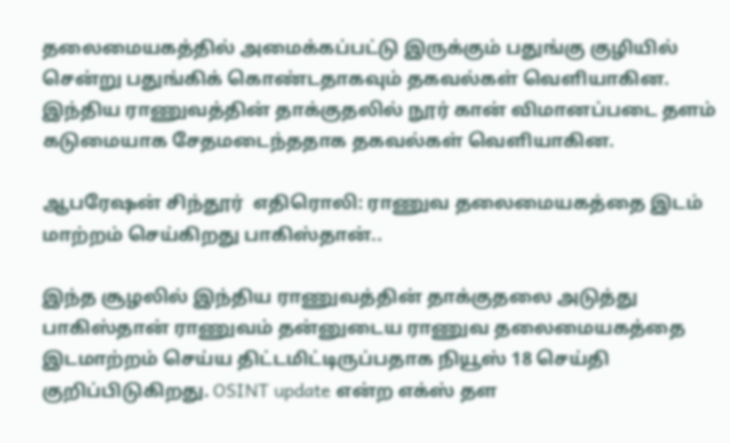தலைமையகத்தில் அமைக்கப்பட்டு இருக்கும் பதுங்கு குழியில் சென்று பதுங்கிக் கொண்டதாகவும் தகவல்கள் வெளியாகின. இந்திய ராணுவத்தின் தாக்குதலில் நூர் கான் விமானப்படை தளம் கடுமையாக சேதமடைந்ததாக தகவல்கள் வெளியாகின.

ஆபரேஷன் சிந்தூர்  எதிரொலி: ராணுவ தலைமையகத்தை இடம் மாற்றம் செய்கிறது பாகிஸ்தான்..

இந்த சூழலில் இந்திய ராணுவத்தின் தாக்குதலை அடுத்து பாகிஸ்தான் ராணுவம் தன்னுடைய ராணுவ தலைமையகத்தை இடமாற்றம் செய்ய திட்டமிட்டிருப்பதாக நியூஸ் 18 செய்தி குறிப்பிடுகிறது. OSINT update என்ற எக்ஸ் தள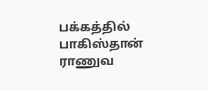பக்கத்தில் பாகிஸ்தான் ராணுவ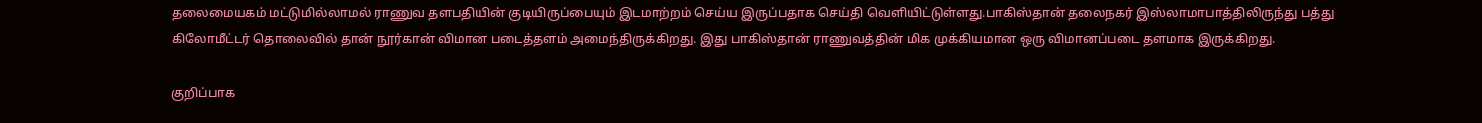தலைமையகம் மட்டுமில்லாமல் ராணுவ தளபதியின் குடியிருப்பையும் இடமாற்றம் செய்ய இருப்பதாக செய்தி வெளியிட்டுள்ளது.பாகிஸ்தான் தலைநகர் இஸ்லாமாபாத்திலிருந்து பத்து கிலோமீட்டர் தொலைவில் தான் நூர்கான் விமான படைத்தளம் அமைந்திருக்கிறது. இது பாகிஸ்தான் ராணுவத்தின் மிக முக்கியமான ஒரு விமானப்படை தளமாக இருக்கிறது.

குறிப்பாக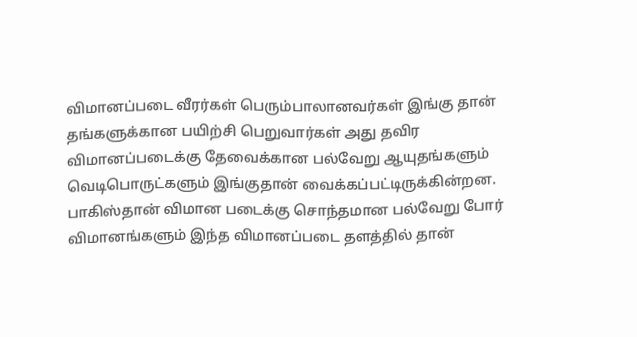விமானப்படை வீரர்கள் பெரும்பாலானவர்கள் இங்கு தான் தங்களுக்கான பயிற்சி பெறுவார்கள் அது தவிர விமானப்படைக்கு தேவைக்கான பல்வேறு ஆயுதங்களும் வெடிபொருட்களும் இங்குதான் வைக்கப்பட்டிருக்கின்றன. பாகிஸ்தான் விமான படைக்கு சொந்தமான பல்வேறு போர் விமானங்களும் இந்த விமானப்படை தளத்தில் தான்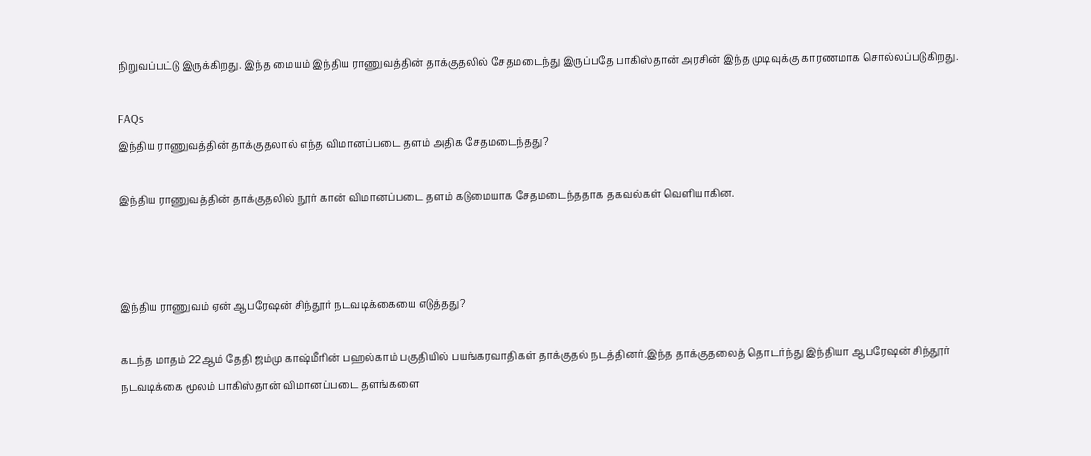நிறுவப்பட்டு இருக்கிறது. இந்த மையம் இந்திய ராணுவத்தின் தாக்குதலில் சேதமடைந்து இருப்பதே பாகிஸ்தான் அரசின் இந்த முடிவுக்கு காரணமாக சொல்லப்படுகிறது.

FAQs
இந்திய ராணுவத்தின் தாக்குதலால் எந்த விமானப்படை தளம் அதிக சேதமடைந்தது?

இந்திய ராணுவத்தின் தாக்குதலில் நூர் கான் விமானப்படை தளம் கடுமையாக சேதமடைந்ததாக தகவல்கள் வெளியாகின.



இந்திய ராணுவம் ஏன் ஆபரேஷன் சிந்தூர் நடவடிக்கையை எடுத்தது?

கடந்த மாதம் 22ஆம் தேதி ஜம்மு காஷ்மீரின் பஹல்காம் பகுதியில் பயங்கரவாதிகள் தாக்குதல் நடத்தினர்.இந்த தாக்குதலைத் தொடர்ந்து இந்தியா ஆபரேஷன் சிந்தூர் நடவடிக்கை மூலம் பாகிஸ்தான் விமானப்படை தளங்களை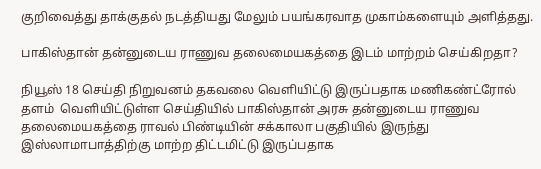குறிவைத்து தாக்குதல் நடத்தியது மேலும் பயங்கரவாத முகாம்களையும் அளித்தது.

பாகிஸ்தான் தன்னுடைய ராணுவ தலைமையகத்தை இடம் மாற்றம் செய்கிறதா?

நியூஸ் 18 செய்தி நிறுவனம் தகவலை வெளியிட்டு இருப்பதாக மணிகண்ட்ரோல் தளம்  வெளியிட்டுள்ள செய்தியில் பாகிஸ்தான் அரசு தன்னுடைய ராணுவ தலைமையகத்தை ராவல் பிண்டியின் சக்காலா பகுதியில் இருந்து இஸ்லாமாபாத்திற்கு மாற்ற திட்டமிட்டு இருப்பதாக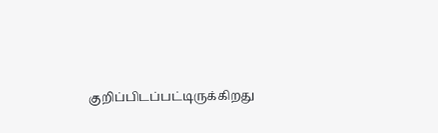குறிப்பிடப்பட்டிருக்கிறது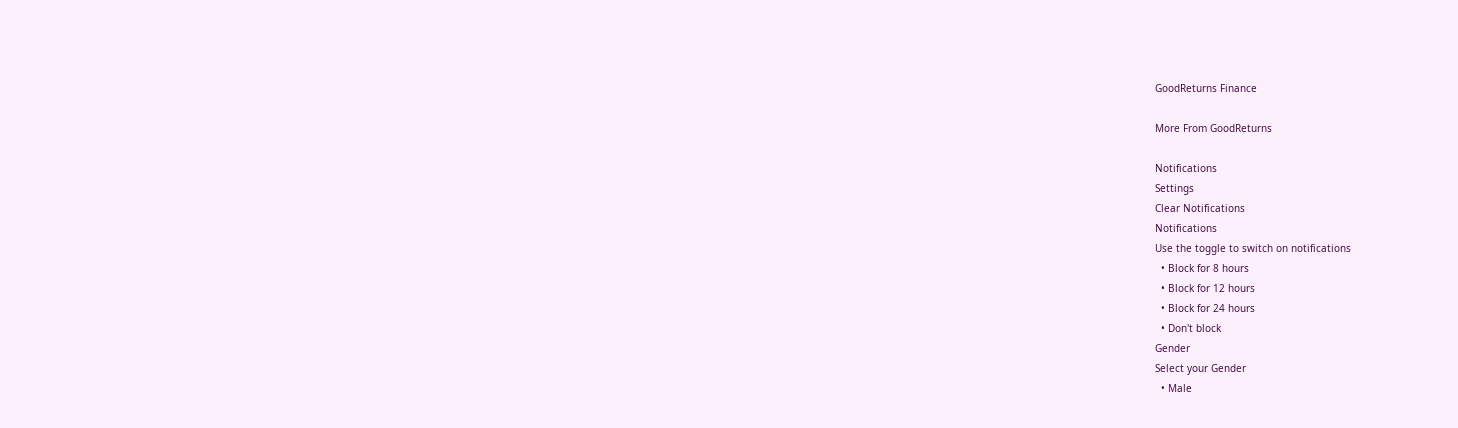GoodReturns Finance

More From GoodReturns

Notifications
Settings
Clear Notifications
Notifications
Use the toggle to switch on notifications
  • Block for 8 hours
  • Block for 12 hours
  • Block for 24 hours
  • Don't block
Gender
Select your Gender
  • Male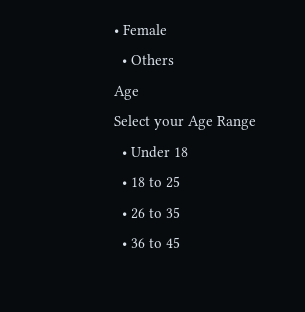• Female
  • Others
Age
Select your Age Range
  • Under 18
  • 18 to 25
  • 26 to 35
  • 36 to 45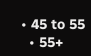• 45 to 55
  • 55+